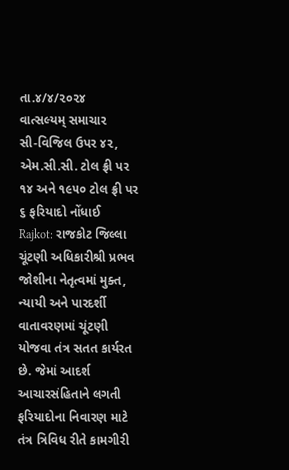તા.૪/૪/૨૦૨૪
વાત્સલ્યમ્ સમાચાર
સી-વિજિલ ઉપર ૪૨, એમ.સી.સી. ટોલ ફ્રી પર ૧૪ અને ૧૯૫૦ ટોલ ફ્રી પર ૬ ફરિયાદો નોંધાઈ
Rajkot: રાજકોટ જિલ્લા ચૂંટણી અધિકારીશ્રી પ્રભવ જોશીના નેતૃત્વમાં મુક્ત, ન્યાયી અને પારદર્શી વાતાવરણમાં ચૂંટણી યોજવા તંત્ર સતત કાર્યરત છે. જેમાં આદર્શ આચારસંહિતાને લગતી ફરિયાદોના નિવારણ માટે તંત્ર ત્રિવિધ રીતે કામગીરી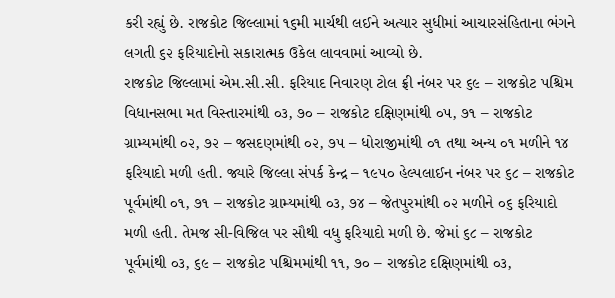કરી રહ્યું છે. રાજકોટ જિલ્લામાં ૧૬મી માર્ચથી લઈને અત્યાર સુધીમાં આચારસંહિતાના ભંગને લગતી ૬૨ ફરિયાદોનો સકારાત્મક ઉકેલ લાવવામાં આવ્યો છે.
રાજકોટ જિલ્લામાં એમ.સી.સી. ફરિયાદ નિવારણ ટોલ ફ્રી નંબર પર ૬૯ – રાજકોટ પશ્ચિમ વિધાનસભા મત વિસ્તારમાંથી ૦૩, ૭૦ – રાજકોટ દક્ષિણમાંથી ૦૫, ૭૧ – રાજકોટ ગ્રામ્યમાંથી ૦૨, ૭૨ – જસદણમાંથી ૦૨, ૭૫ – ધોરાજીમાંથી ૦૧ તથા અન્ય ૦૧ મળીને ૧૪ ફરિયાદો મળી હતી. જ્યારે જિલ્લા સંપર્ક કેન્દ્ર – ૧૯૫૦ હેલ્પલાઈન નંબર પર ૬૮ – રાજકોટ પૂર્વમાંથી ૦૧, ૭૧ – રાજકોટ ગ્રામ્યમાંથી ૦૩, ૭૪ – જેતપુરમાંથી ૦૨ મળીને ૦૬ ફરિયાદો મળી હતી. તેમજ સી-વિજિલ પર સૌથી વધુ ફરિયાદો મળી છે. જેમાં ૬૮ – રાજકોટ પૂર્વમાંથી ૦૩, ૬૯ – રાજકોટ પશ્ચિમમાંથી ૧૧, ૭૦ – રાજકોટ દક્ષિણમાંથી ૦૩,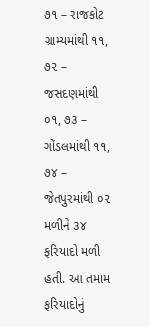૭૧ – રાજકોટ ગ્રામ્યમાંથી ૧૧, ૭૨ – જસદણમાંથી ૦૧, ૭૩ – ગોંડલમાંથી ૧૧, ૭૪ – જેતપુરમાંથી ૦૨ મળીને ૩૪ ફરિયાદો મળી હતી. આ તમામ ફરિયાદોનું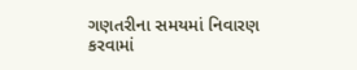ગણતરીના સમયમાં નિવારણ કરવામાં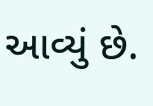આવ્યું છે.